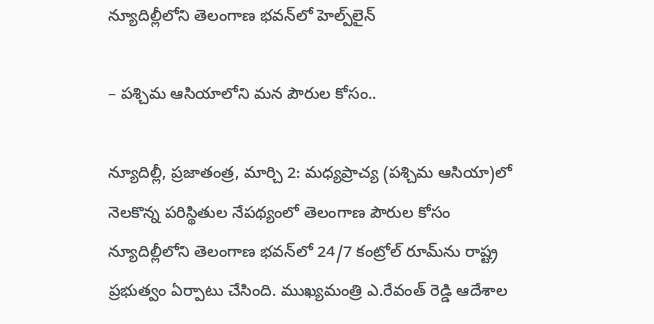న్యూదిల్లీలోని తెలంగాణ భవన్‌లో హెల్ప్‌లైన్

– పశ్చిమ ఆసియాలోని మన పౌరుల కోసం..

న్యూదిల్లీ, ప్రజాతంత్ర, మార్చి 2: మధ్యప్రాచ్య (పశ్చిమ ఆసియా)లో నెలకొన్న పరిస్థితుల నేపథ్యంలో తెలంగాణ పౌరుల కోసం న్యూదిల్లీలోని తెలంగాణ భవన్‌లో 24/7 కంట్రోల్ రూమ్‌ను రాష్ట్ర ప్రభుత్వం ఏర్పాటు చేసింది. ముఖ్యమంత్రి ఎ.రేవంత్ రెడ్డి ఆదేశాల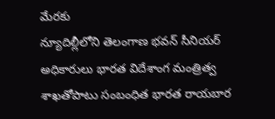మేరకు
న్యూదిల్లీలోని తెలంగాణ భవన్ సీనియర్ అధికారులు భారత విదేశాంగ మంత్రిత్వ శాఖతోపాటు సంబంధిత భారత రాయబార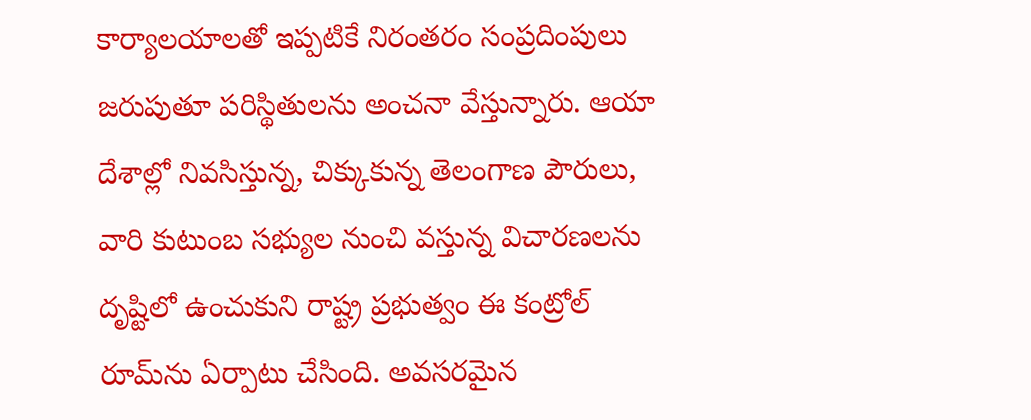కార్యాలయాలతో ఇప్పటికే నిరంతరం సంప్రదింపులు జరుపుతూ పరిస్థితులను అంచనా వేస్తున్నారు. ఆయా దేశాల్లో నివసిస్తున్న, చిక్కుకున్న తెలంగాణ పౌరులు, వారి కుటుంబ సభ్యుల నుంచి వస్తున్న విచారణలను దృష్టిలో ఉంచుకుని రాష్ట్ర ప్రభుత్వం ఈ కంట్రోల్ రూమ్‌ను ఏర్పాటు చేసింది. అవసరమైన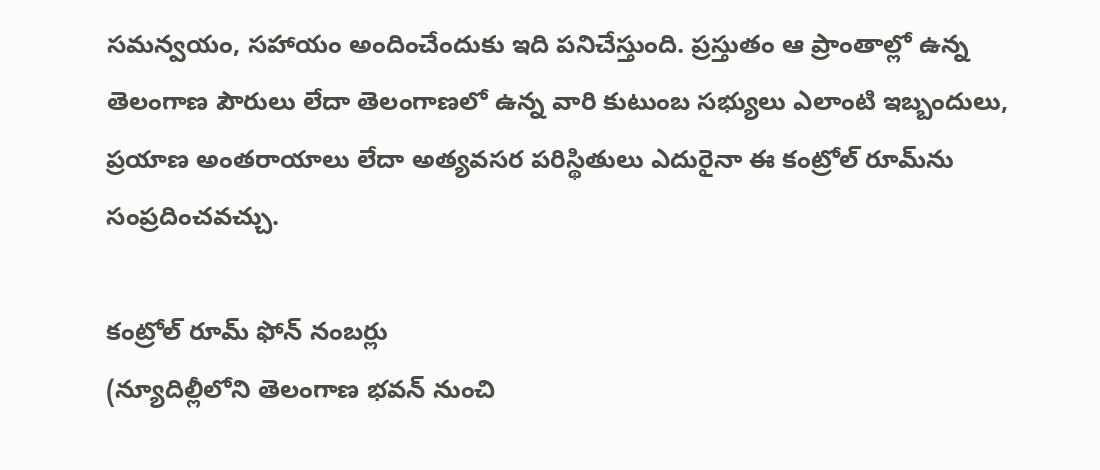సమన్వయం, సహాయం అందించేందుకు ఇది పనిచేస్తుంది. ప్రస్తుతం ఆ ప్రాంతాల్లో ఉన్న తెలంగాణ పౌరులు లేదా తెలంగాణలో ఉన్న వారి కుటుంబ సభ్యులు ఎలాంటి ఇబ్బందులు, ప్రయాణ అంతరాయాలు లేదా అత్యవసర పరిస్థితులు ఎదురైనా ఈ కంట్రోల్ రూమ్‌ను సంప్రదించవచ్చు.

కంట్రోల్ రూమ్ ఫోన్ నంబర్లు
(న్యూదిల్లీలోని తెలంగాణ భవన్ నుంచి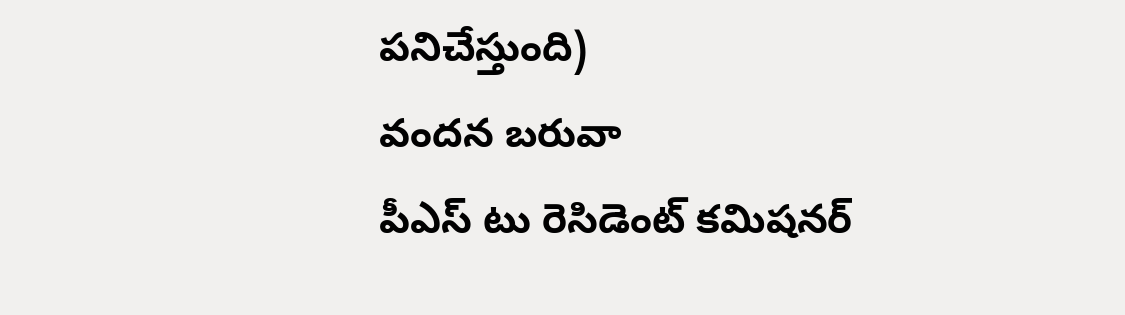పనిచేస్తుంది)
వందన బరువా
పీఎస్ టు రెసిడెంట్ కమిషనర్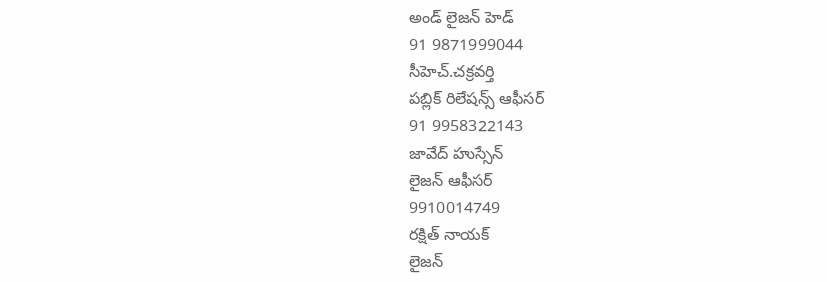అండ్ లైజన్ హెడ్
91 9871999044
సీహెచ్.చక్రవర్తి
పబ్లిక్ రిలేషన్స్ ఆఫీసర్
91 9958322143
జావేద్ హుస్సేన్
లైజన్ ఆఫీసర్
9910014749
రక్షిత్ నాయక్
లైజన్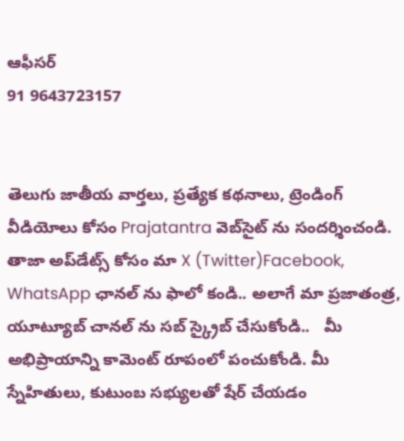ఆఫీసర్
91 9643723157


తెలుగు జాతీయ వార్తలు, ప్రత్యేక కథనాలు, ట్రెండింగ్ వీడియోలు కోసం Prajatantra వెబ్‌సైట్ ను సందర్శించండి. తాజా అప్‌డేట్స్ కోసం మా X (Twitter)Facebook, WhatsApp ఛానల్ ను ఫాలో కండి.. అలాగే మా ప్రజాతంత్ర, యూట్యూబ్ చానల్ ను సబ్ స్క్రైబ్ చేసుకోండి..   మీ అభిప్రాయాన్ని కామెంట్ రూపంలో పంచుకోండి. మీ స్నేహితులు, కుటుంబ సభ్యులతో షేర్ చేయడం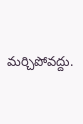మర్చిపోవద్దు.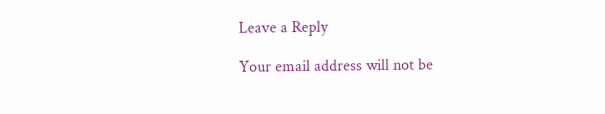Leave a Reply

Your email address will not be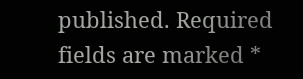published. Required fields are marked *